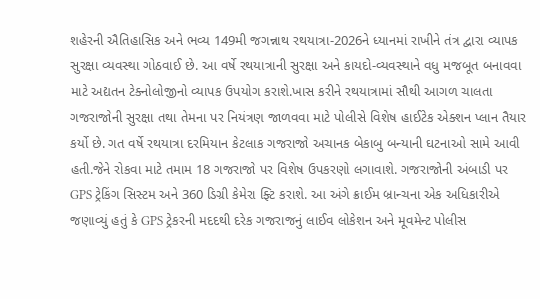શહેરની ઐતિહાસિક અને ભવ્ય 149મી જગન્નાથ રથયાત્રા-2026ને ધ્યાનમાં રાખીને તંત્ર દ્વારા વ્યાપક સુરક્ષા વ્યવસ્થા ગોઠવાઈ છે. આ વર્ષે રથયાત્રાની સુરક્ષા અને કાયદો-વ્યવસ્થાને વધુ મજબૂત બનાવવા માટે અદ્યતન ટેક્નોલોજીનો વ્યાપક ઉપયોગ કરાશે.ખાસ કરીને રથયાત્રામાં સૌથી આગળ ચાલતા ગજરાજોની સુરક્ષા તથા તેમના પર નિયંત્રણ જાળવવા માટે પોલીસે વિશેષ હાઈટેક એક્શન પ્લાન તૈયાર કર્યો છે. ગત વર્ષે રથયાત્રા દરમિયાન કેટલાક ગજરાજો અચાનક બેકાબુ બન્યાની ઘટનાઓ સામે આવી હતી.જેને રોકવા માટે તમામ 18 ગજરાજો પર વિશેષ ઉપકરણો લગાવાશે. ગજરાજોની અંબાડી પર GPS ટ્રેકિંગ સિસ્ટમ અને 360 ડિગ્રી કેમેરા ફ્ટિ કરાશે. આ અંગે ક્રાઈમ બ્રાન્ચના એક અધિકારીએ જણાવ્યું હતું કે GPS ટ્રેકરની મદદથી દરેક ગજરાજનું લાઈવ લોકેશન અને મૂવમેન્ટ પોલીસ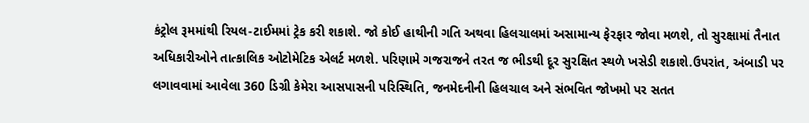કંટ્રોલ રૂમમાંથી રિયલ-ટાઈમમાં ટ્રેક કરી શકાશે. જો કોઈ હાથીની ગતિ અથવા હિલચાલમાં અસામાન્ય ફેરફાર જોવા મળશે, તો સુરક્ષામાં તૈનાત અધિકારીઓને તાત્કાલિક ઓટોમેટિક એલર્ટ મળશે. પરિણામે ગજરાજને તરત જ ભીડથી દૂર સુરક્ષિત સ્થળે ખસેડી શકાશે.ઉપરાંત, અંબાડી પર લગાવવામાં આવેલા 360 ડિગ્રી કેમેરા આસપાસની પરિસ્થિતિ, જનમેદનીની હિલચાલ અને સંભવિત જોખમો પર સતત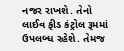નજર રાખશે. તેનો લાઈવ ફીડ કંટ્રોલ રૂમમાં ઉપલબ્ધ રહેશે. તેમજ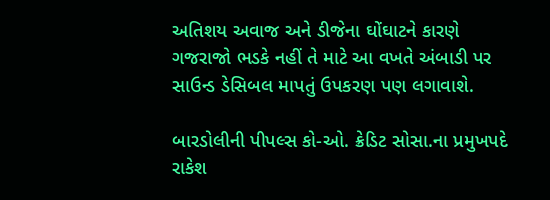અતિશય અવાજ અને ડીજેના ઘોંઘાટને કારણે ગજરાજો ભડકે નહીં તે માટે આ વખતે અંબાડી પર સાઉન્ડ ડેસિબલ માપતું ઉપકરણ પણ લગાવાશે.

બારડોલીની પીપલ્સ કો-ઓ. ક્રેડિટ સોસા.ના પ્રમુખપદે રાકેશ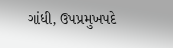ગાંધી, ઉપપ્રમુખપદે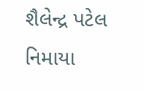શૈલેન્દ્ર પટેલ નિમાયા